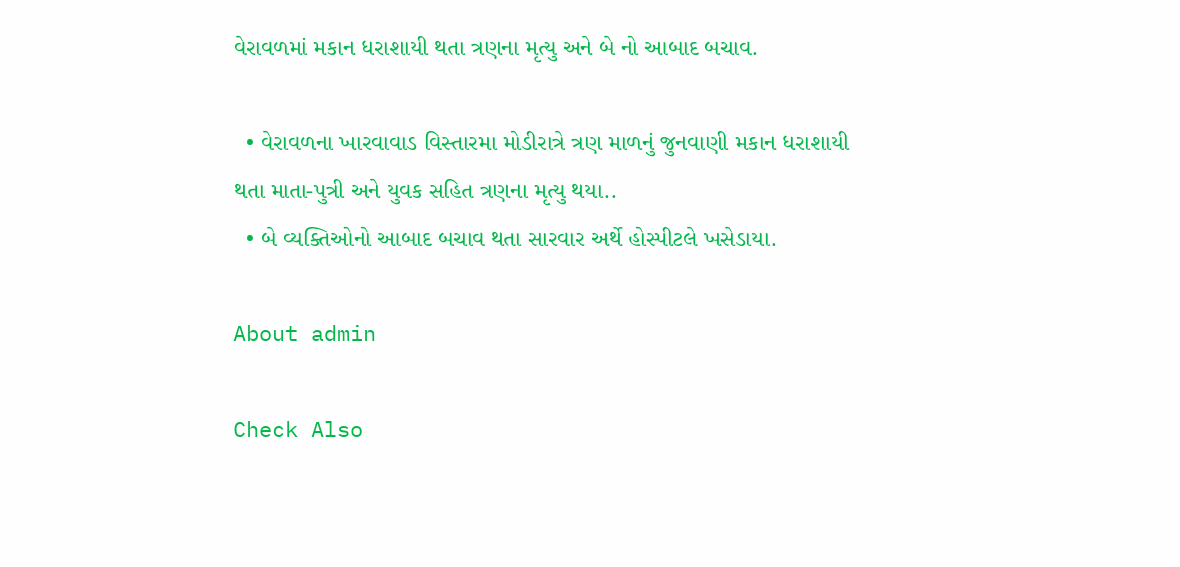વેરાવળમાં મકાન ધરાશાયી થતા ત્રણના મૃત્યુ અને બે નો આબાદ બચાવ.

  • વેરાવળના ખારવાવાડ વિસ્તારમા મોડીરાત્રે ત્રણ માળનું જુનવાણી મકાન ધરાશાયી થતા માતા-પુત્રી અને યુવક સહિત ત્રણના મૃત્યુ થયા..
  • બે વ્યક્તિઓનો આબાદ બચાવ થતા સારવાર અર્થે હોસ્પીટલે ખસેડાયા.

About admin

Check Also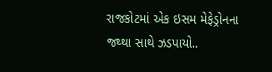રાજકોટમાં એક ઇસમ મેફેડ્રોનના જથ્થા સાથે ઝડપાયો..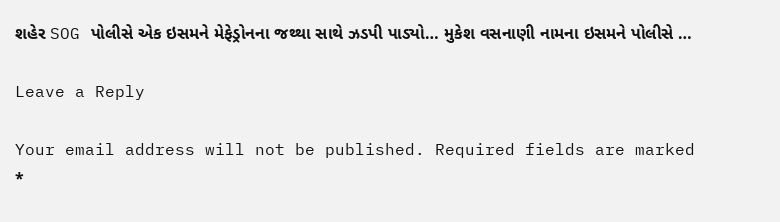શહેર SOG પોલીસે એક ઇસમને મેફેડ્રોનના જથ્થા સાથે ઝડપી પાડ્યો… મુકેશ વસનાણી નામના ઇસમને પોલીસે …

Leave a Reply

Your email address will not be published. Required fields are marked *